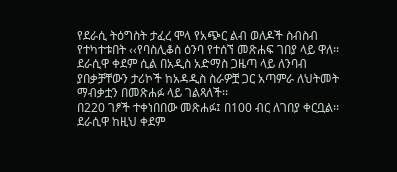የደራሲ ትዕግስት ታፈረ ሞላ የአጭር ልብ ወለዶች ስብስብ የተካተቱበት ‹‹የባስሊቆስ ዕንባ የተሰኘ መጽሐፍ ገበያ ላይ ዋለ፡፡ ደራሲዋ ቀደም ሲል በአዲስ አድማስ ጋዜጣ ላይ ለንባብ ያበቃቻቸውን ታሪኮች ከአዳዲስ ስራዎቿ ጋር አጣምራ ለህትመት ማብቃቷን በመጽሐፉ ላይ ገልጻለች፡፡
በ220 ገፆች ተቀነበበው መጽሐፉ፤ በ100 ብር ለገበያ ቀርቧል፡፡ ደራሲዋ ከዚህ ቀደም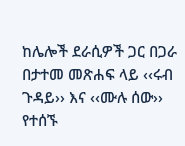ከሌሎች ደራሲዎች ጋር በጋራ በታተመ መጽሐፍ ላይ ‹‹ሩብ ጉዳይ›› እና ‹‹ሙሉ ሰው›› የተሰኙ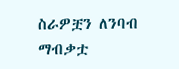ስራዎቿን ለንባብ ማብቃቷ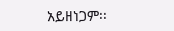አይዘነጋም፡፡